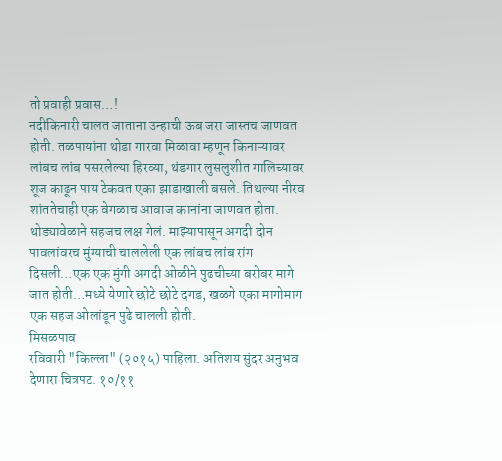तो प्रवाही प्रवास…!
नदीकिनारी चालत जाताना उन्हाची ऊब जरा जास्तच जाणवत होती. तळपायांना थोडा गारवा मिळावा म्हणून किनाऱ्यावर लांबच लांब पसरलेल्या हिरव्या, थंडगार लुसलुशीत गालिच्यावर शूज काढून पाय टेकवत एका झाडाखाली बसले. तिथल्या नीरव शांततेचाही एक वेगळाच आवाज कानांना जाणवत होता.
थोड्यावेळाने सहजच लक्ष गेलं. माझ्यापासून अगदी दोन पावलांवरच मुंग्याची चाललेली एक लांबच लांब रांग दिसली…एक एक मुंगी अगदी ओळीने पुढचीच्या बरोबर मागे जात होती…मध्ये येणारे छोटे छोटे दगड, खळगे एका मागोमाग एक सहज ओलांडून पुढे चालली होती.
मिसळपाव
रविवारी "किल्ला" (२०१५) पाहिला. अतिशय सुंदर अनुभव देणारा चित्रपट. १०/११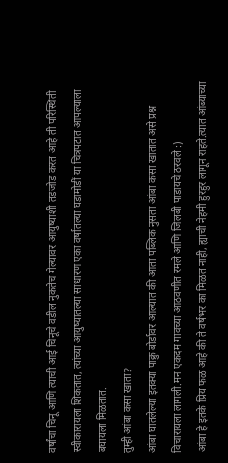वर्षांचा चिनू आणि त्याची आई चिनूचे वडील नुकतेच गेल्यावर आयुष्याशी तडजोड करत आहे ती परिस्थिती स्वीकारायला शिकतात, त्यांच्या आयुष्यातल्या साधारण एका वर्षातल्या घडामोडीं या चित्रपटात आपल्याला बघायला मिळतात.
तुम्ही आंबा कसा खाता?
आंबा घातलेल्या इतक्या पाक्रु बोर्डावर आल्यात की आता पब्लिक नुसता आंबा कसा खातात असे प्रश्न विचारायला लागली.मन एकदम गावच्या आठवणीत रमले आणि जिलबी पाडायचे ठरवले :)
आंबा हे इतके प्रिय फळ आहे की ते वर्षभर का मिळत नाही, ह्याची नेहमी हुरहुर लागून राहते.त्यात आंब्याच्या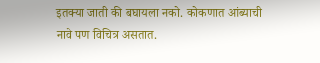इतक्या जाती की बघायला नको. कोकणात आंब्याची नावे पण विचित्र असतात.